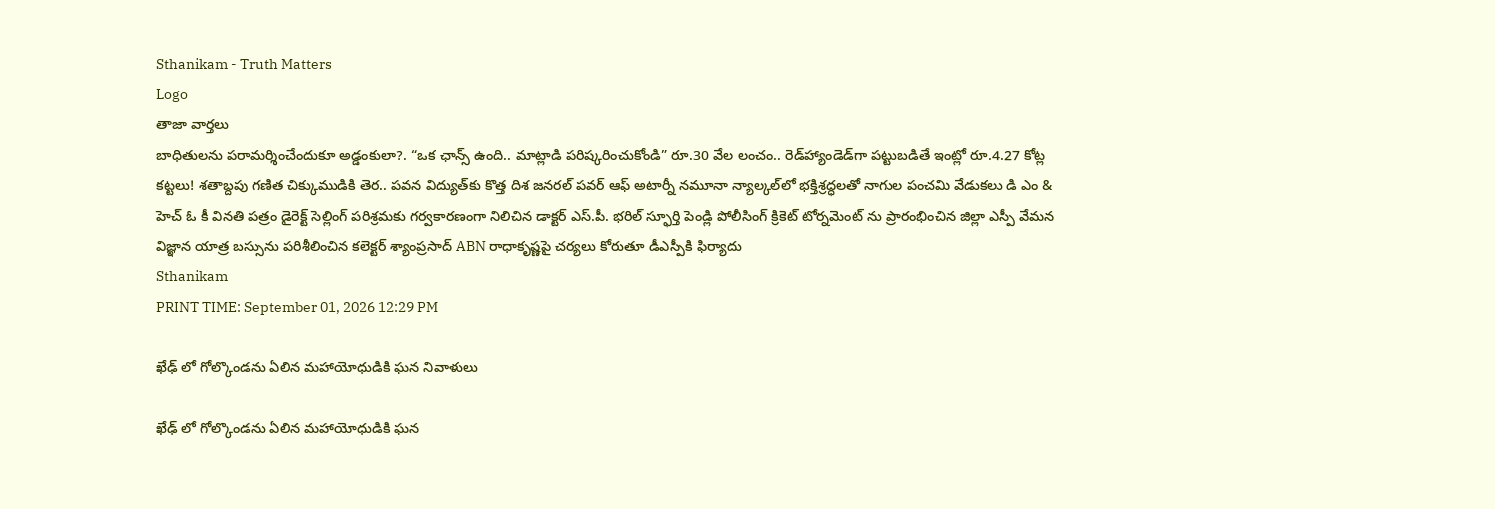Sthanikam - Truth Matters
Logo
తాజా వార్తలు
బాధితులను పరామర్శించేందుకూ అడ్డంకులా?. “ఒక ఛాన్స్‌ ఉంది.. మాట్లాడి పరిష్కరించుకోండి” రూ.30 వేల లంచం.. రెడ్‌హ్యాండెడ్‌గా పట్టుబడితే ఇంట్లో రూ.4.27 కోట్ల కట్టలు! శతాబ్దపు గణిత చిక్కుముడికి తెర.. పవన విద్యుత్‌కు కొత్త దిశ జనరల్ పవర్ ఆఫ్ అటార్నీ నమూనా న్యాల్కల్‌లో భక్తిశ్రద్ధలతో నాగుల పంచమి వేడుకలు డి ఎం & హెచ్ ఓ కీ వినతి పత్రం డైరెక్ట్ సెల్లింగ్ పరిశ్రమకు గర్వకారణంగా నిలిచిన డాక్టర్ ఎస్.పీ. భరిల్ స్ఫూర్తి పెండ్లి పోలీసింగ్ క్రికెట్ టోర్నమెంట్ ను ప్రారంభించిన జిల్లా ఎస్పీ వేమన విజ్ఞాన యాత్ర బస్సును పరిశీలించిన కలెక్టర్ శ్యాంప్రసాద్ ABN రాధాకృష్ణపై చర్యలు కోరుతూ డీఎస్పీకి ఫిర్యాదు
Sthanikam
PRINT TIME: September 01, 2026 12:29 PM

ఖేఢ్ లో గోల్కొండను ఏలిన మహాయోధుడికి ఘన నివాళులు

ఖేఢ్ లో గోల్కొండను ఏలిన మహాయోధుడికి ఘన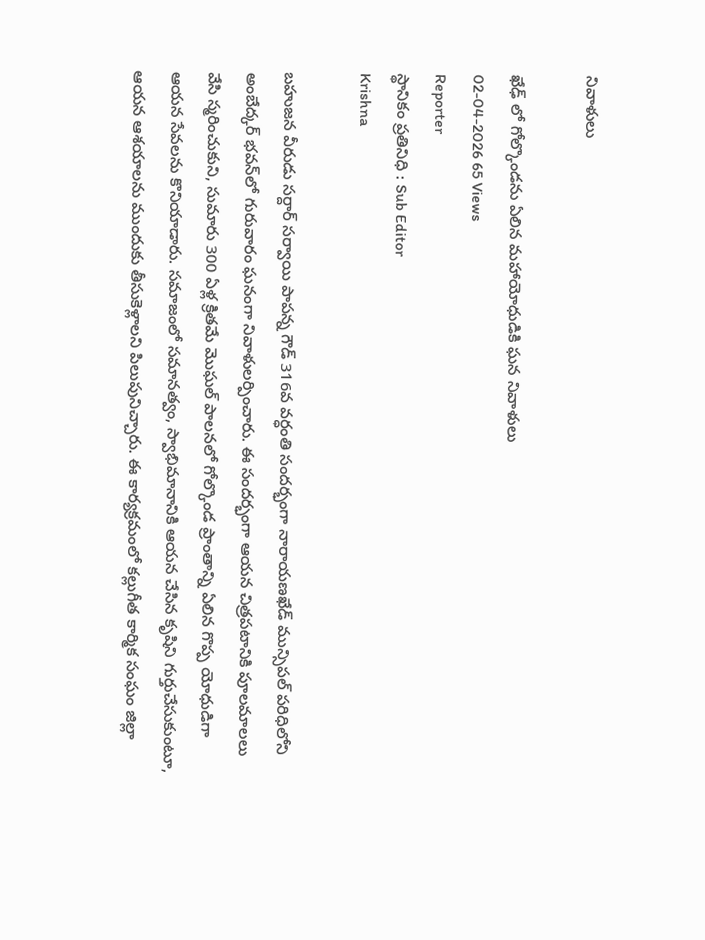నివాళులు

ఖేఢ్ లో గోల్కొండను ఏలిన మహాయోధుడికి ఘన నివాళులు
02-04-2026 65 Views
Reporter
స్థానికం ప్రతినిధి : Sub Editor
Krishna

బహుజన వీరుడు సర్దార్ సర్వాయి పాపన్న గౌడ్ 316వ వర్ధంతి సందర్భంగా నారాయణఖేడ్ మున్సిపల్ పరిధిలోని అంబేద్కర్ భవన్‌లో గురువారం ఘనంగా నివాళులర్పించారు. ఈ సందర్భంగా ఆయన చిత్రపటానికి పూలమాలలు వేసి స్మరించుకుని, సుమారు 300 ఏళ్ల క్రితమే మొఘల్ పాలనలో గోల్కొండ ప్రాంతాన్ని ఏలిన గొప్ప యోధుడిగా ఆయన సేవలను కొనియాడారు. సమాజంలో సమానత్వం, స్వాభిమానానికి ఆయన చేసిన కృషిని గుర్తుచేసుకుంటూ, ఆయన ఆశయాలను ముందుకు తీసుకెళ్లాలని పిలుపునిచ్చారు. ఈ కార్యక్రమంలో కల్లుగీత కార్మిక సంఘం జిల్లా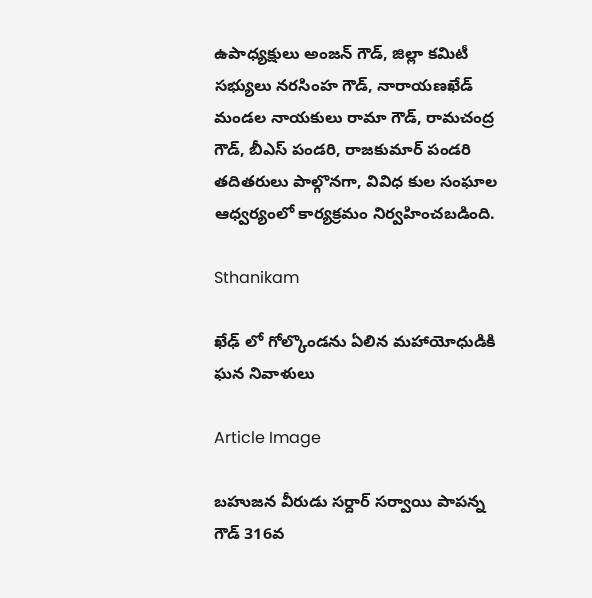ఉపాధ్యక్షులు అంజన్ గౌడ్, జిల్లా కమిటీ సభ్యులు నరసింహ గౌడ్, నారాయణఖేడ్ మండల నాయకులు రామా గౌడ్, రామచంద్ర గౌడ్, బీఎస్ పండరి, రాజకుమార్ పండరి తదితరులు పాల్గొనగా, వివిధ కుల సంఘాల ఆధ్వర్యంలో కార్యక్రమం నిర్వహించబడింది.

Sthanikam

ఖేఢ్ లో గోల్కొండను ఏలిన మహాయోధుడికి ఘన నివాళులు

Article Image

బహుజన వీరుడు సర్దార్ సర్వాయి పాపన్న గౌడ్ 316వ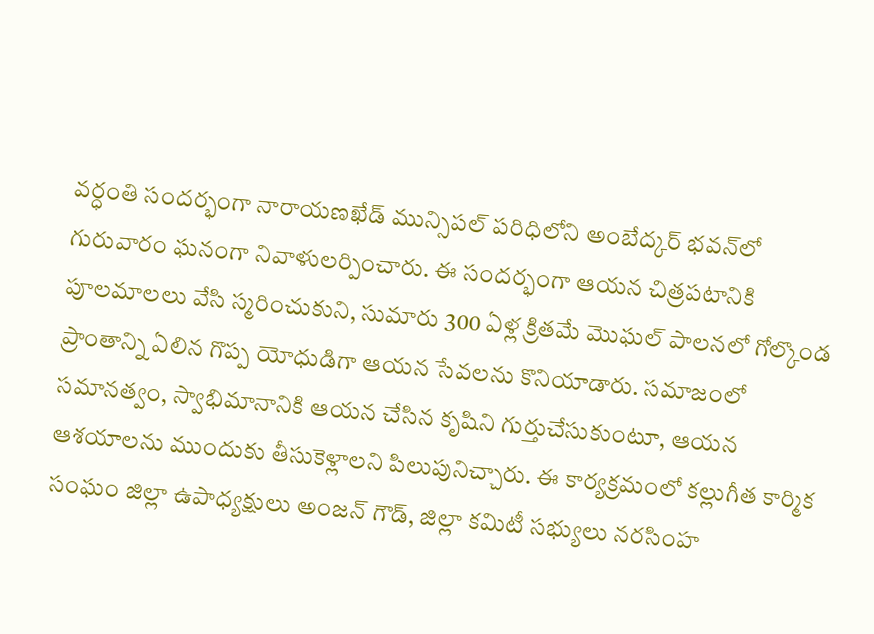వర్ధంతి సందర్భంగా నారాయణఖేడ్ మున్సిపల్ పరిధిలోని అంబేద్కర్ భవన్‌లో గురువారం ఘనంగా నివాళులర్పించారు. ఈ సందర్భంగా ఆయన చిత్రపటానికి పూలమాలలు వేసి స్మరించుకుని, సుమారు 300 ఏళ్ల క్రితమే మొఘల్ పాలనలో గోల్కొండ ప్రాంతాన్ని ఏలిన గొప్ప యోధుడిగా ఆయన సేవలను కొనియాడారు. సమాజంలో సమానత్వం, స్వాభిమానానికి ఆయన చేసిన కృషిని గుర్తుచేసుకుంటూ, ఆయన ఆశయాలను ముందుకు తీసుకెళ్లాలని పిలుపునిచ్చారు. ఈ కార్యక్రమంలో కల్లుగీత కార్మిక సంఘం జిల్లా ఉపాధ్యక్షులు అంజన్ గౌడ్, జిల్లా కమిటీ సభ్యులు నరసింహ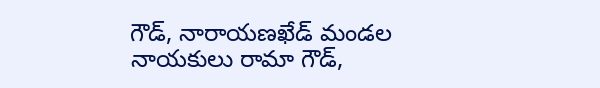గౌడ్, నారాయణఖేడ్ మండల నాయకులు రామా గౌడ్,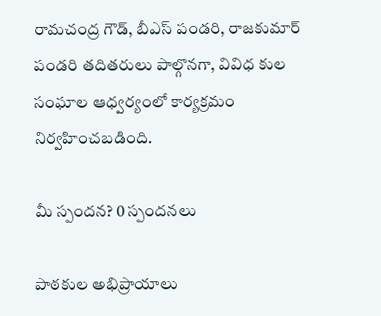రామచంద్ర గౌడ్, బీఎస్ పండరి, రాజకుమార్ పండరి తదితరులు పాల్గొనగా, వివిధ కుల సంఘాల ఆధ్వర్యంలో కార్యక్రమం నిర్వహించబడింది.

మీ స్పందన? 0 స్పందనలు

పాఠకుల అభిప్రాయాలు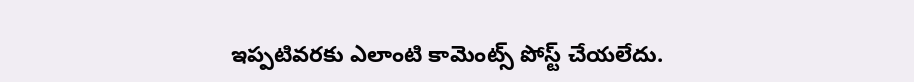ఇప్పటివరకు ఎలాంటి కామెంట్స్ పోస్ట్ చేయలేదు.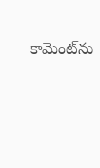కామెంట్‌ను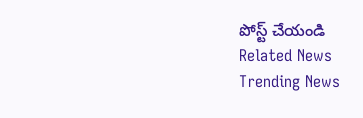పోస్ట్ చేయండి
Related News
Trending News